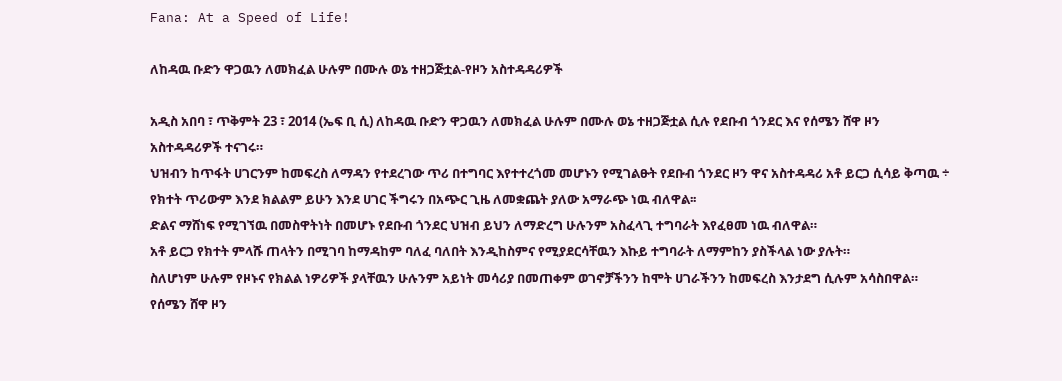Fana: At a Speed of Life!

ለከዳዉ ቡድን ዋጋዉን ለመክፈል ሁሉም በሙሉ ወኔ ተዘጋጅቷል-የዞን አስተዳዳሪዎች

አዲስ አበባ ፣ ጥቅምት 23 ፣ 2014 (ኤፍ ቢ ሲ) ለከዳዉ ቡድን ዋጋዉን ለመክፈል ሁሉም በሙሉ ወኔ ተዘጋጅቷል ሲሉ የደቡብ ጎንደር እና የሰሜን ሸዋ ዞን አስተዳዳሪዎች ተናገሩ።
ህዝብን ከጥፋት ሀገርንም ከመፍረስ ለማዳን የተደረገው ጥሪ በተግባር እየተተረጎመ መሆኑን የሚገልፁት የደቡብ ጎንደር ዞን ዋና አስተዳዳሪ አቶ ይርጋ ሲሳይ ቅጣዉ ÷ የክተት ጥሪውም እንደ ክልልም ይሁን እንደ ሀገር ችግሩን በአጭር ጊዜ ለመቋጨት ያለው አማራጭ ነዉ ብለዋል፡፡
ድልና ማሸነፍ የሚገኘዉ በመስዋትነት በመሆኑ የደቡብ ጎንደር ህዝብ ይህን ለማድረግ ሁሉንም አስፈላጊ ተግባራት እየፈፀመ ነዉ ብለዋል።
አቶ ይርጋ የክተት ምላሹ ጠላትን በሚገባ ከማዳከም ባለፈ ባለበት እንዲከስምና የሚያደርሳቸዉን እኩይ ተግባራት ለማምከን ያስችላል ነው ያሉት።
ስለሆነም ሁሉም የዞኑና የክልል ነዎሪዎች ያላቸዉን ሁሉንም አይነት መሳሪያ በመጠቀም ወገኖቻችንን ከሞት ሀገራችንን ከመፍረስ እንታደግ ሲሉም አሳስበዋል።
የሰሜን ሸዋ ዞን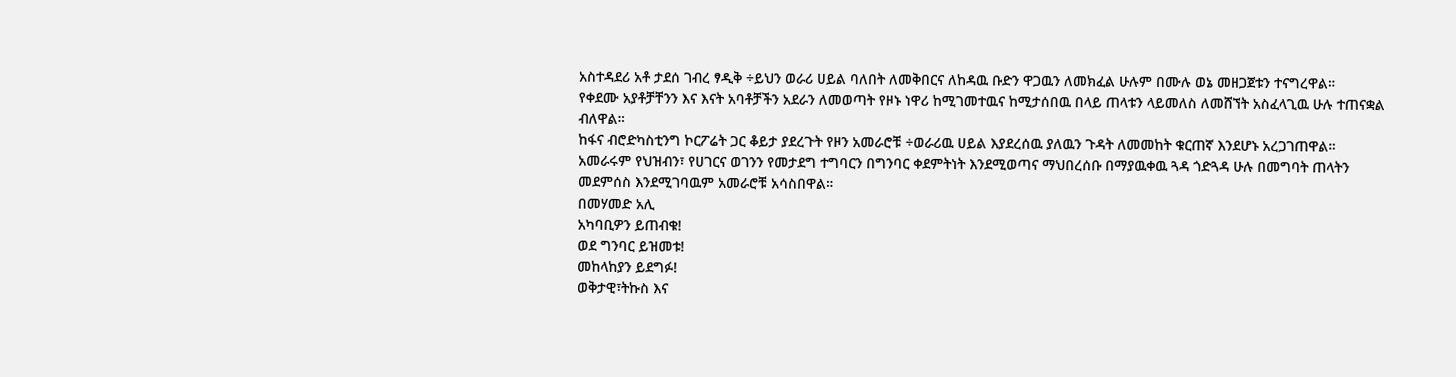አስተዳደሪ አቶ ታደሰ ገብረ ፃዲቅ ÷ይህን ወራሪ ሀይል ባለበት ለመቅበርና ለከዳዉ ቡድን ዋጋዉን ለመክፈል ሁሉም በሙሉ ወኔ መዘጋጀቱን ተናግረዋል።
የቀደሙ አያቶቻቸንን እና እናት አባቶቻችን አደራን ለመወጣት የዞኑ ነዋሪ ከሚገመተዉና ከሚታሰበዉ በላይ ጠላቱን ላይመለስ ለመሸኘት አስፈላጊዉ ሁሉ ተጠናቋል ብለዋል።
ከፋና ብሮድካስቲንግ ኮርፖሬት ጋር ቆይታ ያደረጉት የዞን አመራሮቹ ÷ወራሪዉ ሀይል እያደረሰዉ ያለዉን ጉዳት ለመመከት ቁርጠኛ እንደሆኑ አረጋገጠዋል።
አመራሩም የህዝብን፣ የሀገርና ወገንን የመታደግ ተግባርን በግንባር ቀደምትነት እንደሚወጣና ማህበረሰቡ በማያዉቀዉ ጓዳ ጎድጓዳ ሁሉ በመግባት ጠላትን መደምሰስ እንደሚገባዉም አመራሮቹ አሳስበዋል።
በመሃመድ አሊ
አካባቢዎን ይጠብቁ!
ወደ ግንባር ይዝመቱ!
መከላከያን ይደግፉ!
ወቅታዊ፣ትኩስ እና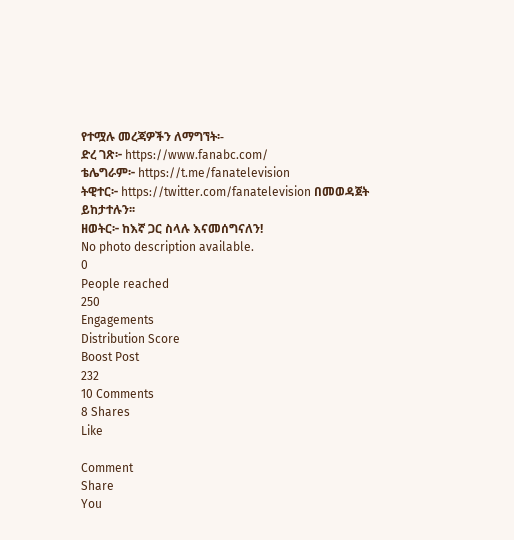የተሟሉ መረጃዎችን ለማግኘት፡-
ድረ ገጽ፦ https://www.fanabc.com/
ቴሌግራም፦ https://t.me/fanatelevision
ትዊተር፦ https://twitter.com/fanatelevision በመወዳጀት ይከታተሉን፡፡
ዘወትር፦ ከእኛ ጋር ስላሉ እናመሰግናለን!
No photo description available.
0
People reached
250
Engagements
Distribution Score
Boost Post
232
10 Comments
8 Shares
Like

Comment
Share
You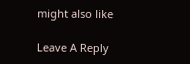might also like

Leave A Reply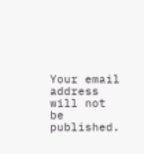Your email address will not be published.